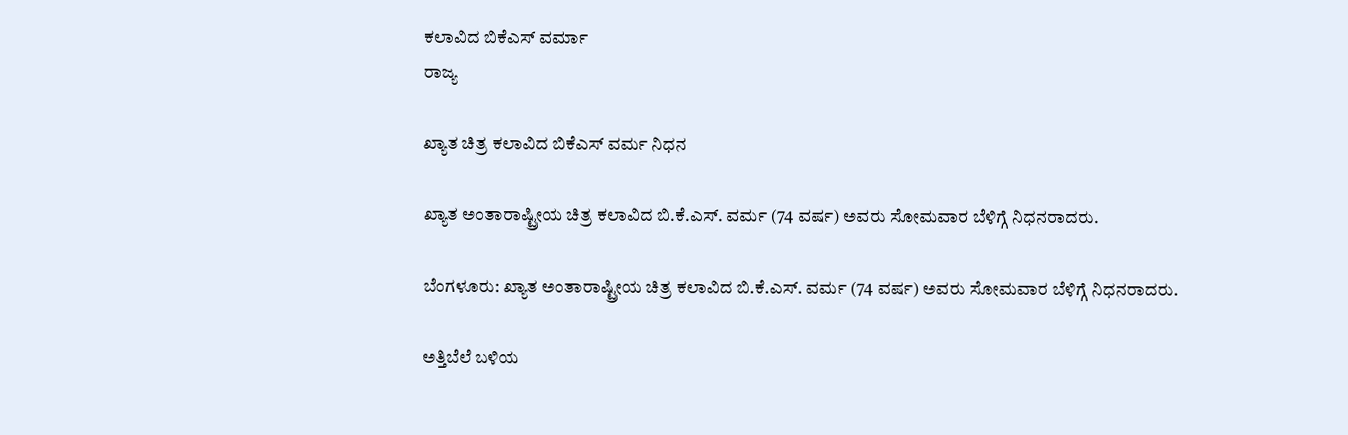ಕಲಾವಿದ ಬಿಕೆಎಸ್ ವರ್ಮಾ
ರಾಜ್ಯ

ಖ್ಯಾತ ಚಿತ್ರ ಕಲಾವಿದ ಬಿಕೆಎಸ್ ವರ್ಮ ನಿಧನ

ಖ್ಯಾತ ಅಂತಾರಾಷ್ಟ್ರೀಯ ಚಿತ್ರ ಕಲಾವಿದ ಬಿ.ಕೆ.ಎಸ್. ವರ್ಮ‌ (74 ವರ್ಷ) ಅವರು ಸೋಮವಾರ ಬೆಳಿಗ್ಗೆ ನಿಧನರಾದರು.

ಬೆಂಗಳೂರು: ಖ್ಯಾತ ಅಂತಾರಾಷ್ಟ್ರೀಯ ಚಿತ್ರ ಕಲಾವಿದ ಬಿ.ಕೆ.ಎಸ್. ವರ್ಮ‌ (74 ವರ್ಷ) ಅವರು ಸೋಮವಾರ ಬೆಳಿಗ್ಗೆ ನಿಧನರಾದರು.

ಅತ್ತಿಬೆಲೆ ಬಳಿಯ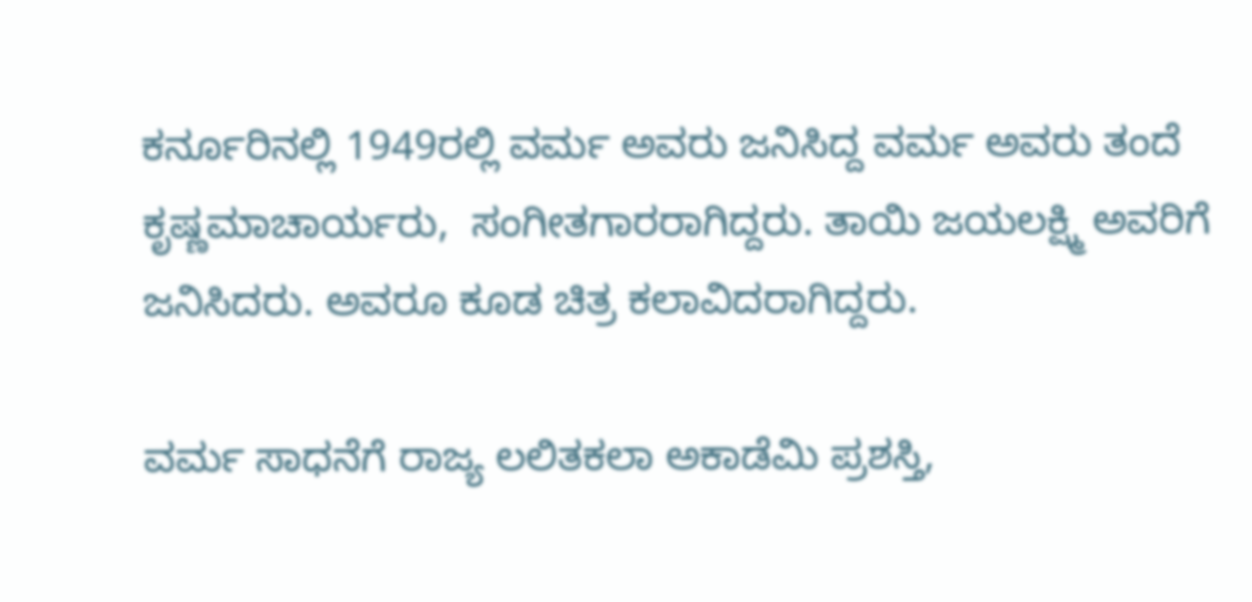ಕರ್ನೂರಿನಲ್ಲಿ 1949ರಲ್ಲಿ ವರ್ಮ ಅವರು ಜನಿಸಿದ್ದ ವರ್ಮ ಅವರು ತಂದೆ ಕೃಷ್ಣಮಾಚಾರ್ಯರು,  ಸಂಗೀತಗಾರರಾಗಿದ್ದರು. ತಾಯಿ ಜಯಲಕ್ಷ್ಮಿ ಅವರಿಗೆ ಜನಿಸಿದರು. ಅವರೂ ಕೂಡ ಚಿತ್ರ ಕಲಾವಿದರಾಗಿದ್ದರು.

ವರ್ಮ ಸಾಧನೆಗೆ ರಾಜ್ಯ ಲಲಿತ‌ಕಲಾ ಅಕಾಡೆಮಿ‌ ಪ್ರಶಸ್ತಿ,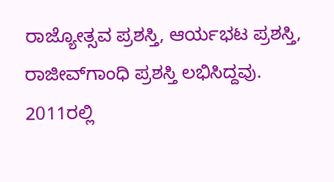ರಾಜ್ಯೋತ್ಸವ ‌ಪ್ರಶಸ್ತಿ, ಆರ್ಯಭಟ ಪ್ರಶಸ್ತಿ, ರಾಜೀವ್‌ಗಾಂಧಿ‌ ಪ್ರಶಸ್ತಿ ಲಭಿಸಿದ್ದವು. 2011ರಲ್ಲಿ‌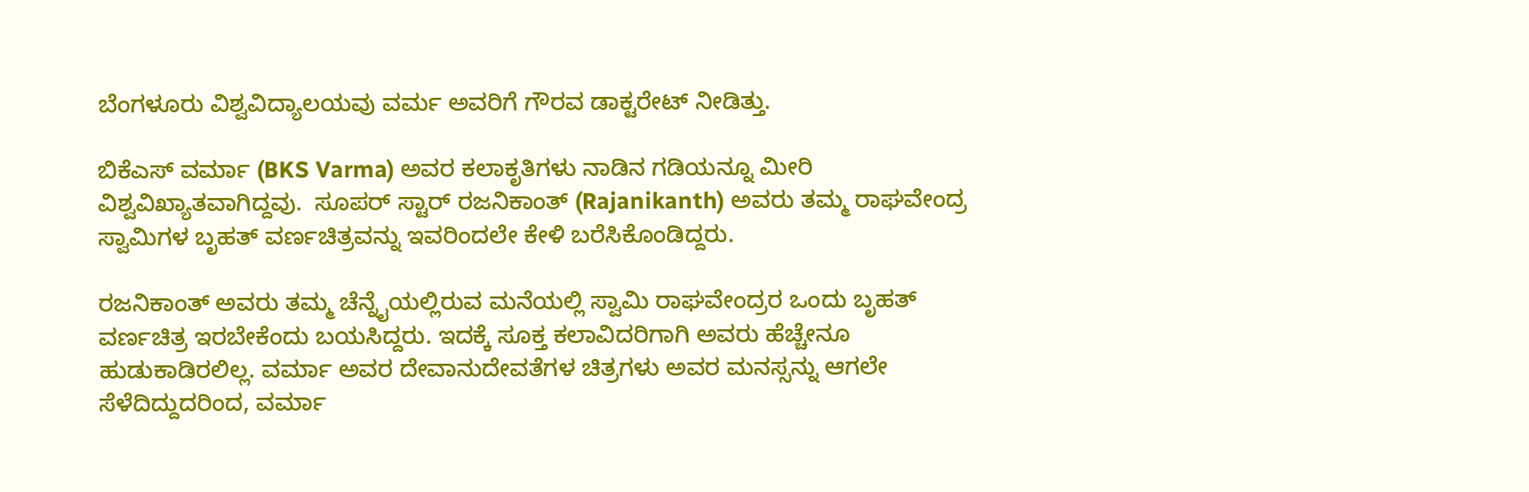ಬೆಂಗಳೂರು ‌ವಿಶ್ವವಿದ್ಯಾಲಯವು ವರ್ಮ ಅವರಿಗೆ ಗೌರವ ಡಾಕ್ಟರೇಟ್ ನೀಡಿತ್ತು.

ಬಿಕೆಎಸ್‌ ವರ್ಮಾ (BKS Varma) ಅವರ ಕಲಾಕೃತಿಗಳು ನಾಡಿನ ಗಡಿಯನ್ನೂ ಮೀರಿ ವಿಶ್ವವಿಖ್ಯಾತವಾಗಿದ್ದವು.  ಸೂಪರ್‌ ಸ್ಟಾರ್‌ ರಜನಿಕಾಂತ್‌ (Rajanikanth) ಅವರು ತಮ್ಮ ರಾಘವೇಂದ್ರ ಸ್ವಾಮಿಗಳ ಬೃಹತ್‌ ವರ್ಣಚಿತ್ರವನ್ನು ಇವರಿಂದಲೇ ಕೇಳಿ ಬರೆಸಿಕೊಂಡಿದ್ದರು.

ರಜನಿಕಾಂತ್‌ ಅವರು ತಮ್ಮ ಚೆನ್ನೈಯಲ್ಲಿರುವ ಮನೆಯಲ್ಲಿ ಸ್ವಾಮಿ ರಾಘವೇಂದ್ರರ ಒಂದು ಬೃಹತ್‌ ವರ್ಣಚಿತ್ರ ಇರಬೇಕೆಂದು ಬಯಸಿದ್ದರು. ಇದಕ್ಕೆ ಸೂಕ್ತ ಕಲಾವಿದರಿಗಾಗಿ ಅವರು ಹೆಚ್ಚೇನೂ ಹುಡುಕಾಡಿರಲಿಲ್ಲ. ವರ್ಮಾ ಅವರ ದೇವಾನುದೇವತೆಗಳ ಚಿತ್ರಗಳು ಅವರ ಮನಸ್ಸನ್ನು ಆಗಲೇ ಸೆಳೆದಿದ್ದುದರಿಂದ, ವರ್ಮಾ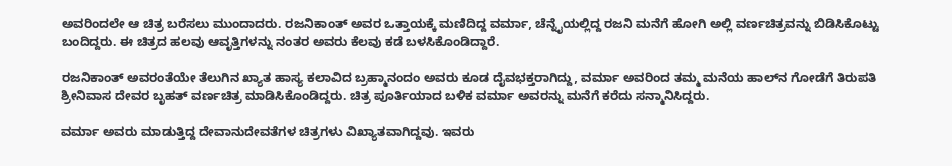ಅವರಿಂದಲೇ ಆ ಚಿತ್ರ ಬರೆಸಲು ಮುಂದಾದರು. ರಜನಿಕಾಂತ್‌ ಅವರ ಒತ್ತಾಯಕ್ಕೆ ಮಣಿದಿದ್ದ ವರ್ಮಾ, ಚೆನ್ನೈಯಲ್ಲಿದ್ದ ರಜನಿ ಮನೆಗೆ ಹೋಗಿ ಅಲ್ಲಿ ವರ್ಣಚಿತ್ರವನ್ನು ಬಿಡಿಸಿಕೊಟ್ಟು ಬಂದಿದ್ದರು. ಈ ಚಿತ್ರದ ಹಲವು ಆವೃತ್ತಿಗಳನ್ನು ನಂತರ ಅವರು ಕೆಲವು ಕಡೆ ಬಳಸಿಕೊಂಡಿದ್ದಾರೆ.

ರಜನಿಕಾಂತ್‌ ಅವರಂತೆಯೇ ತೆಲುಗಿನ ಖ್ಯಾತ ಹಾಸ್ಯ ಕಲಾವಿದ ಬ್ರಹ್ಮಾನಂದಂ ಅವರು ಕೂಡ ದೈವಭಕ್ತರಾಗಿದ್ದು, ವರ್ಮಾ ಅವರಿಂದ ತಮ್ಮ ಮನೆಯ ಹಾಲ್‌ನ ಗೋಡೆಗೆ ತಿರುಪತಿ ಶ್ರೀನಿವಾಸ ದೇವರ ಬೃಹತ್‌ ವರ್ಣಚಿತ್ರ ಮಾಡಿಸಿಕೊಂಡಿದ್ದರು. ಚಿತ್ರ ಪೂರ್ತಿಯಾದ ಬಳಿಕ ವರ್ಮಾ ಅವರನ್ನು ಮನೆಗೆ ಕರೆದು ಸನ್ಮಾನಿಸಿದ್ದರು.

ವರ್ಮಾ ಅವರು ಮಾಡುತ್ತಿದ್ದ ದೇವಾನುದೇವತೆಗಳ ಚಿತ್ರಗಳು ವಿಖ್ಯಾತವಾಗಿದ್ದವು. ಇವರು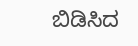ಬಿಡಿಸಿದ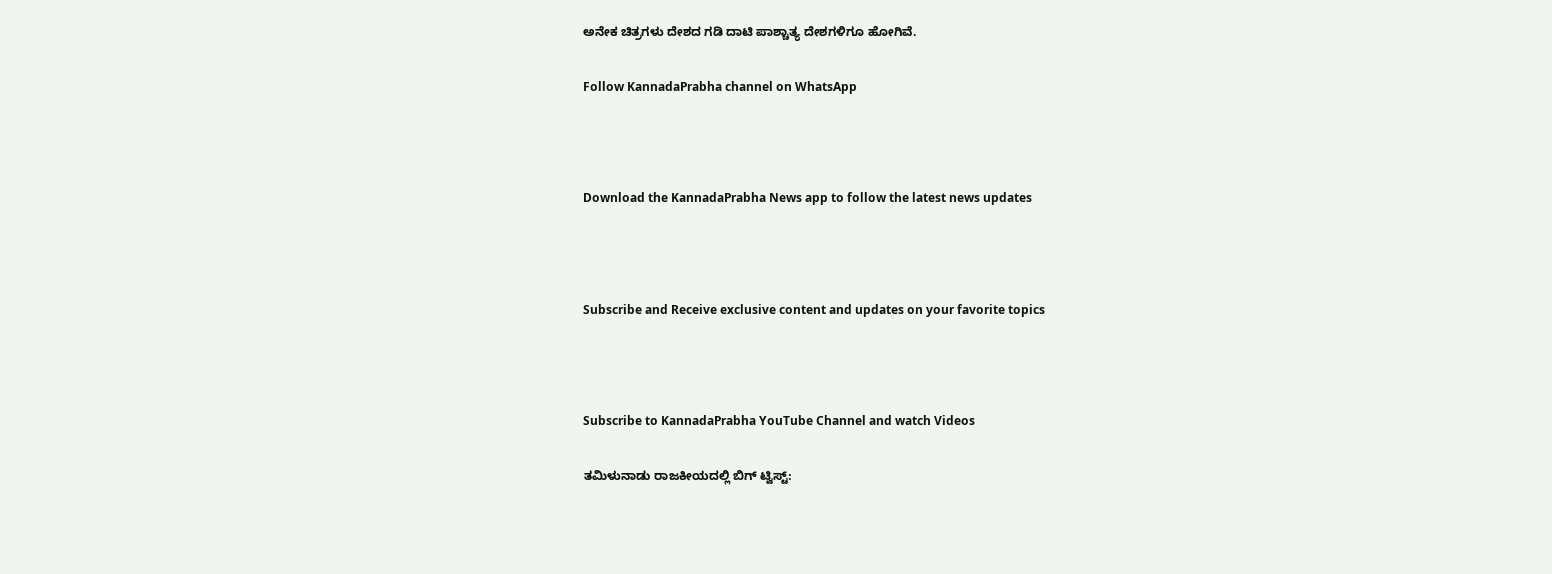ಅನೇಕ ಚಿತ್ರಗಳು ದೇಶದ ಗಡಿ ದಾಟಿ ಪಾಶ್ಚಾತ್ಯ ದೇಶಗಳಿಗೂ ಹೋಗಿವೆ.

Follow KannadaPrabha channel on WhatsApp



Download the KannadaPrabha News app to follow the latest news updates



Subscribe and Receive exclusive content and updates on your favorite topics



Subscribe to KannadaPrabha YouTube Channel and watch Videos

ತಮಿಳುನಾಡು ರಾಜಕೀಯದಲ್ಲಿ ಬಿಗ್ ಟ್ವಿಸ್ಟ್: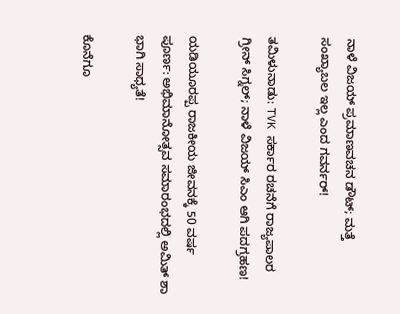ನಾಳೆ ವಿಜಯ್ ಪ್ರಮಾಣವಚನ ಡೌಟ್; ಮತ್ತೆ ಸಂಖ್ಯಾಬಲ ಇಲ್ಲ ಎಂದ ಗವರ್ನರ್!

ತಮಿಳುನಾಡು: TVK ಸರ್ಕಾರ ರಚನೆಗೆ ರಾಜ್ಯಪಾಲರ ಗ್ರೀನ್ ಸಿಗ್ನಲ್; ನಾಳೆ ವಿಜಯ್ ಸಿಎಂ ಆಗಿ ಪದಗ್ರಹಣ!

ಯಡಿಯೂರಪ್ಪ ರಾಜಕೀಯ ಜೀವನಕ್ಕೆ 50 ವರ್ಷ ಪೂರ್ಣ: ಅಭಿಮಾನೋತ್ಸವ ಸಮಾರಂಭದಲ್ಲಿ ಅಮಿತ್ ಶಾ ಭಾಗಿ ಸಾಧ್ಯತೆ!

ಕೊನೆಗೂ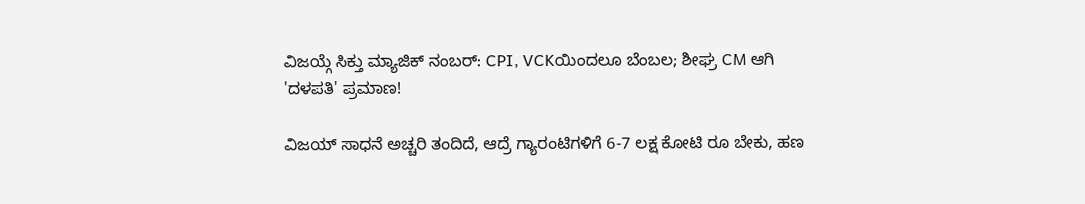ವಿಜಯ್ಗೆ ಸಿಕ್ತು ಮ್ಯಾಜಿಕ್ ನಂಬರ್: CPI, VCKಯಿಂದಲೂ ಬೆಂಬಲ; ಶೀಘ್ರ CM ಆಗಿ 'ದಳಪತಿ' ಪ್ರಮಾಣ!

ವಿಜಯ್ ಸಾಧನೆ ಅಚ್ಚರಿ ತಂದಿದೆ, ಆದ್ರೆ ಗ್ಯಾರಂಟಿಗಳಿಗೆ 6-7 ಲಕ್ಷ ಕೋಟಿ ರೂ ಬೇಕು, ಹಣ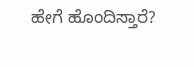ಹೇಗೆ ಹೊಂದಿಸ್ತಾರೆ?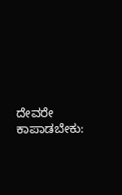ದೇವರೇ ಕಾಪಾಡಬೇಕು: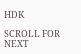HDK

SCROLL FOR NEXT